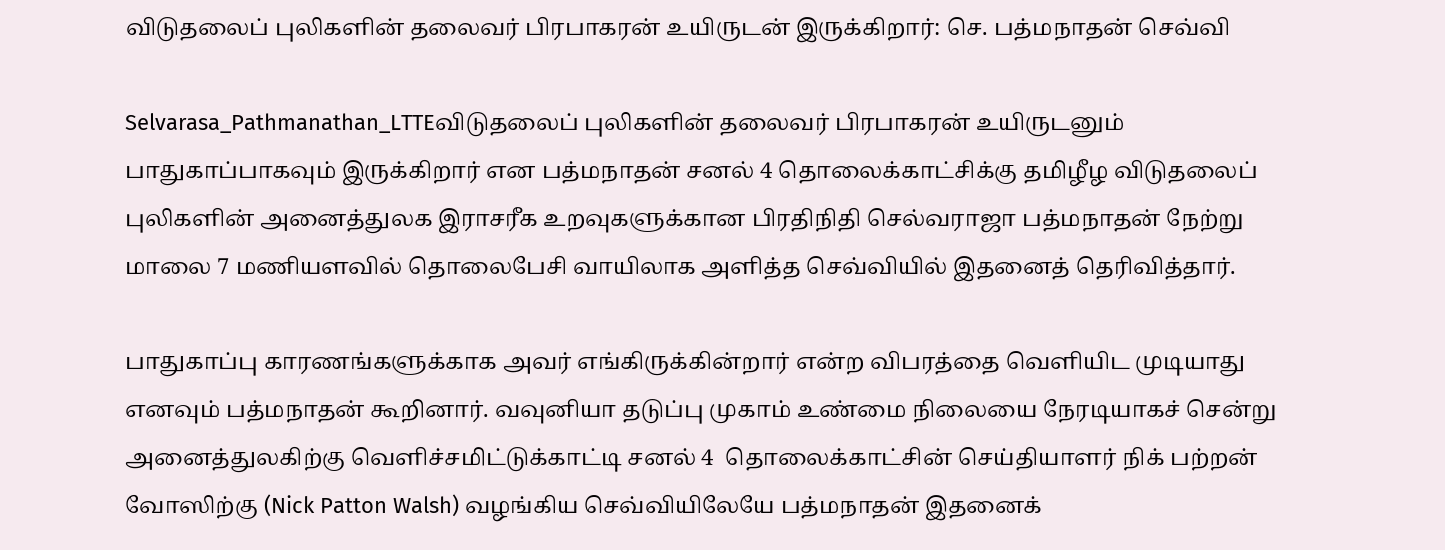விடுதலைப் புலிகளின் தலைவர் பிரபாகரன் உயிருடன் இருக்கிறார்: செ. பத்மநாதன் செவ்வி

Selvarasa_Pathmanathan_LTTEவிடுதலைப் புலிகளின் தலைவர் பிரபாகரன் உயிருடனும் பாதுகாப்பாகவும் இருக்கிறார் என பத்மநாதன் சனல் 4 தொலைக்காட்சிக்கு தமிழீழ விடுதலைப் புலிகளின் அனைத்துலக இராசரீக உறவுகளுக்கான பிரதிநிதி செல்வராஜா பத்மநாதன் நேற்று மாலை 7 மணியளவில் தொலைபேசி வாயிலாக அளித்த செவ்வியில் இதனைத் தெரிவித்தார்.

பாதுகாப்பு காரணங்களுக்காக அவர் எங்கிருக்கின்றார் என்ற விபரத்தை வெளியிட முடியாது எனவும் பத்மநாதன் கூறினார். வவுனியா தடுப்பு முகாம் உண்மை நிலையை நேரடியாகச் சென்று அனைத்துலகிற்கு வெளிச்சமிட்டுக்காட்டி சனல் 4  தொலைக்காட்சின் செய்தியாளர் நிக் பற்றன் வோஸிற்கு (Nick Patton Walsh) வழங்கிய செவ்வியிலேயே பத்மநாதன் இதனைக்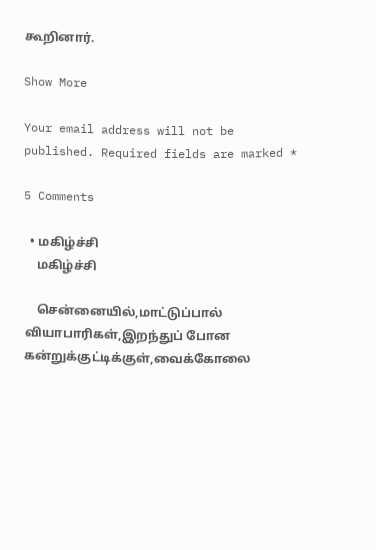கூறினார்.

Show More

Your email address will not be published. Required fields are marked *

5 Comments

  • மகிழ்ச்சி
    மகிழ்ச்சி

    சென்னையில்,மாட்டுப்பால் வியாபாரிகள்,இறந்துப் போன கன்றுக்குட்டிக்குள்,வைக்கோலை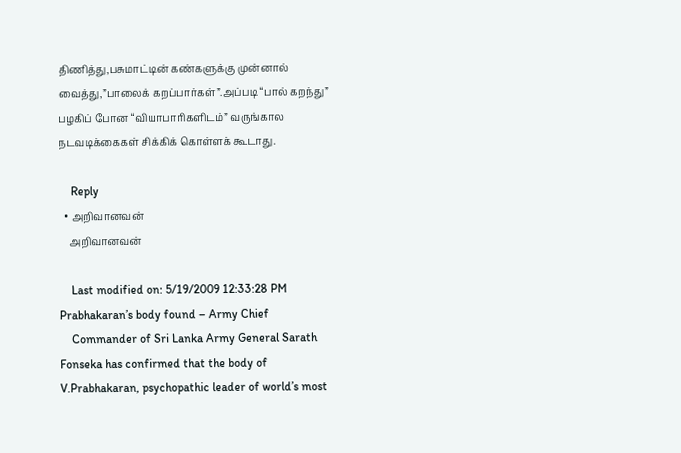திணித்து,பசுமாட்டின் கண்களுக்கு முன்னால் வைத்து,”பாலைக் கறப்பார்கள்”.அப்படி “பால் கறந்து” பழகிப் போன “வியாபாரிகளிடம்” வருங்கால நடவடிக்கைகள் சிக்கிக் கொள்ளக் கூடாது.

    Reply
  • அறிவானவன்
    அறிவானவன்

    Last modified on: 5/19/2009 12:33:28 PM Prabhakaran’s body found – Army Chief
    Commander of Sri Lanka Army General Sarath Fonseka has confirmed that the body of V.Prabhakaran, psychopathic leader of world’s most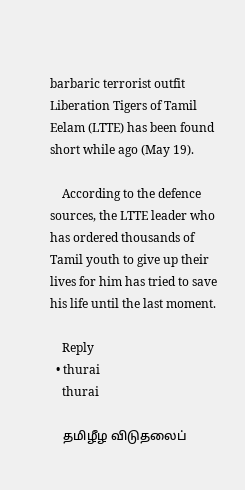barbaric terrorist outfit Liberation Tigers of Tamil Eelam (LTTE) has been found short while ago (May 19).

    According to the defence sources, the LTTE leader who has ordered thousands of Tamil youth to give up their lives for him has tried to save his life until the last moment.

    Reply
  • thurai
    thurai

    தமிழீழ விடுதலைப்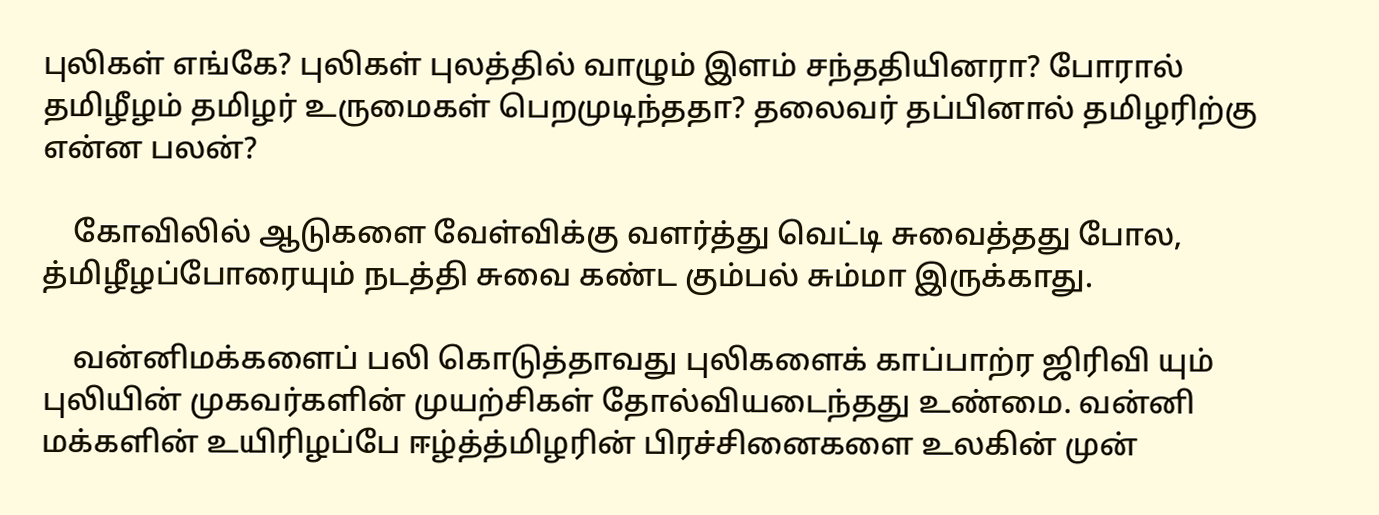புலிகள் எங்கே? புலிகள் புலத்தில் வாழும் இளம் சந்ததியினரா? போரால் தமிழீழம் தமிழர் உருமைகள் பெறமுடிந்ததா? தலைவர் தப்பினால் தமிழரிற்கு என்ன பலன்?

    கோவிலில் ஆடுகளை வேள்விக்கு வளர்த்து வெட்டி சுவைத்தது போல, த்மிழீழப்போரையும் நடத்தி சுவை கண்ட கும்பல் சும்மா இருக்காது.

    வன்னிமக்களைப் பலி கொடுத்தாவது புலிகளைக் காப்பாற்ர ஜிரிவி யும் புலியின் முகவர்களின் முயற்சிகள் தோல்வியடைந்தது உண்மை. வன்னி மக்களின் உயிரிழப்பே ஈழ்த்த்மிழரின் பிரச்சினைகளை உலகின் முன்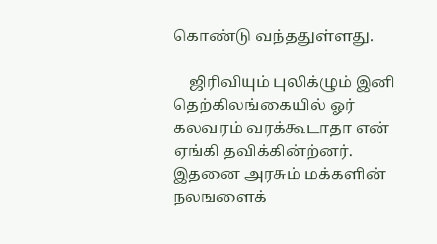கொண்டு வந்ததுள்ளது.

    ஜிரிவியும் புலிக்ழும் இனி தெற்கிலங்கையில் ஓர் கலவரம் வரக்கூடாதா என் ஏங்கி தவிக்கின்ற்னர். இதனை அரசும் மக்களின் நலஙளைக்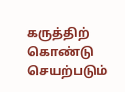கருத்திற் கொண்டு செயற்படும்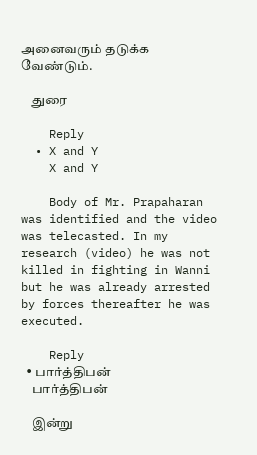அனைவரும் தடுக்க வேண்டும்.

    துரை

    Reply
  • X and Y
    X and Y

    Body of Mr. Prapaharan was identified and the video was telecasted. In my research (video) he was not killed in fighting in Wanni but he was already arrested by forces thereafter he was executed.

    Reply
  • பார்த்திபன்
    பார்த்திபன்

    இன்று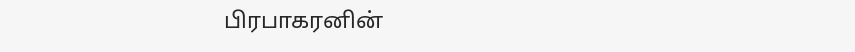பிரபாகரனின்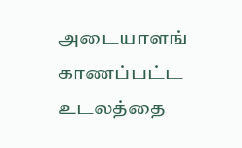அடையாளங் காணப்பட்ட உடலத்தை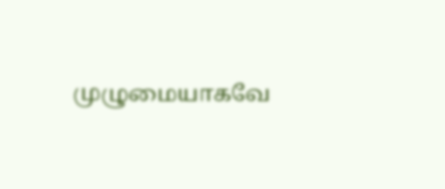முழுமையாகவே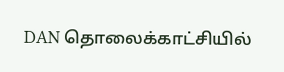DAN தொலைக்காட்சியில்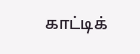காட்டிக்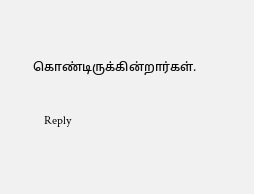கொண்டிருக்கின்றார்கள்.

    Reply